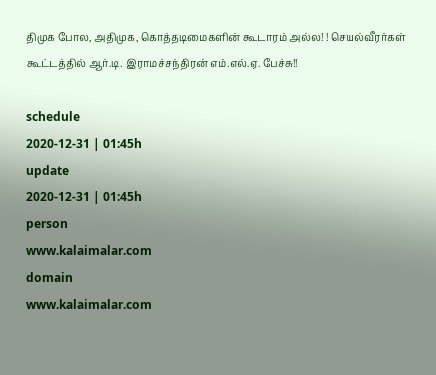திமுக போல, அதிமுக, கொத்தடிமைகளின் கூடாரம் அல்ல! ! செயல்வீரர்கள் கூட்டத்தில் ஆர்.டி. இராமச்சந்திரன் எம்.எல்.ஏ. பேச்சு!!

schedule
2020-12-31 | 01:45h
update
2020-12-31 | 01:45h
person
www.kalaimalar.com
domain
www.kalaimalar.com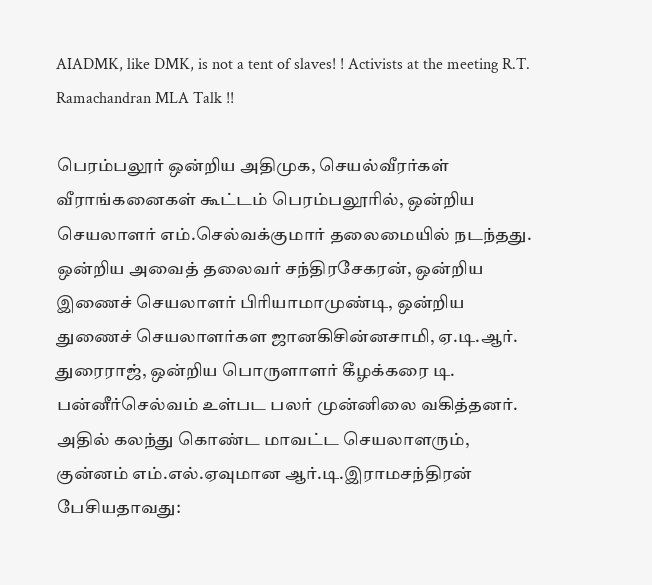AIADMK, like DMK, is not a tent of slaves! ! Activists at the meeting R.T. Ramachandran MLA Talk !!

பெரம்பலூர் ஒன்றிய அதிமுக, செயல்வீரர்கள் வீராங்கனைகள் கூட்டம் பெரம்பலூரில், ஒன்றிய செயலாளர் எம்.செல்வக்குமார் தலைமையில் நடந்தது. ஒன்றிய அவைத் தலைவர் சந்திரசேகரன், ஒன்றிய இணைச் செயலாளர் பிரியாமாமுண்டி, ஒன்றிய துணைச் செயலாளர்கள ஜானகிசின்னசாமி, ஏ.டி.ஆர். துரைராஜ், ஒன்றிய பொருளாளர் கீழக்கரை டி. பன்னீர்செல்வம் உள்பட பலர் முன்னிலை வகித்தனர். அதில் கலந்து கொண்ட மாவட்ட செயலாளரும், குன்னம் எம்.எல்.ஏவுமான ஆர்.டி.இராமசந்திரன் பேசியதாவது: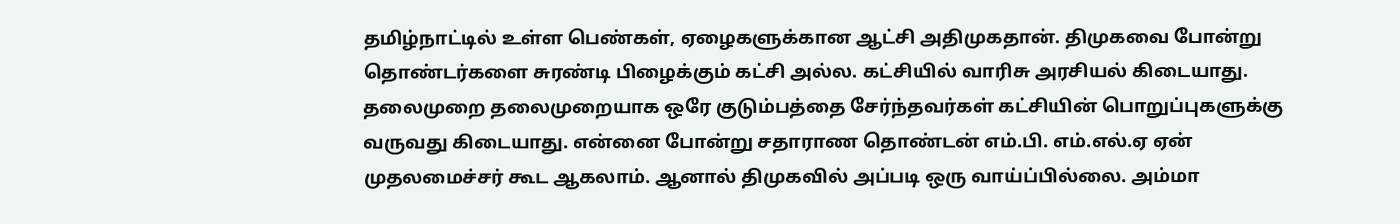தமிழ்நாட்டில் உள்ள பெண்கள், ஏழைகளுக்கான ஆட்சி அதிமுகதான். திமுகவை போன்று தொண்டர்களை சுரண்டி பிழைக்கும் கட்சி அல்ல. கட்சியில் வாரிசு அரசியல் கிடையாது. தலைமுறை தலைமுறையாக ஒரே குடும்பத்தை சேர்ந்தவர்கள் கட்சியின் பொறுப்புகளுக்கு வருவது கிடையாது. என்னை போன்று சதாராண தொண்டன் எம்.பி. எம்.எல்.ஏ ஏன் முதலமைச்சர் கூட ஆகலாம். ஆனால் திமுகவில் அப்படி ஒரு வாய்ப்பில்லை. அம்மா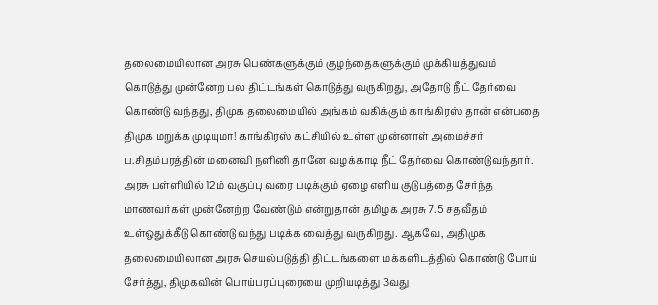தலைமையிலான அரசு பெண்களுக்கும் குழந்தைகளுக்கும் முக்கியத்துவம் கொடுத்து முன்னேற பல திட்டங்கள் கொடுத்து வருகிறது, அதோடு நீட் தேர்வை கொண்டு வந்தது, திமுக தலைமையில் அங்கம் வகிக்கும் காங்கிரஸ் தான் என்பதை திமுக மறுக்க முடியுமா! காங்கிரஸ் கட்சியில் உள்ள முன்னாள் அமைச்சர் ப.சிதம்பரத்தின் மனைவி நளினி தானே வழக்காடி நீட் தேர்வை கொண்டுவந்தார். அரசு பள்ளியில் 12ம் வகுப்பு வரை படிக்கும் ஏழை எளிய குடுபத்தை சேர்ந்த மாணவர்கள் முன்னேற்ற வேண்டும் என்றுதான் தமிழக அரசு 7.5 சதவீதம் உள்ஒதுக்கீடு கொண்டு வந்து படிக்க வைத்து வருகிறது. ஆகவே, அதிமுக தலைமையிலான அரசு செயல்படுத்தி திட்டங்களை மக்களிடத்தில் கொண்டு போய் சேர்த்து, திமுகவின் பொய்பரப்புரையை முறியடித்து 3வது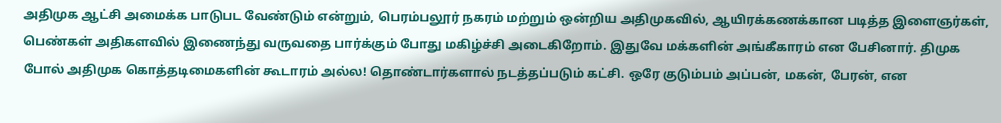அதிமுக ஆட்சி அமைக்க பாடுபட வேண்டும் என்றும், பெரம்பலூர் நகரம் மற்றும் ஒன்றிய அதிமுகவில், ஆயிரக்கணக்கான படித்த இளைஞர்கள், பெண்கள் அதிகளவில் இணைந்து வருவதை பார்க்கும் போது மகிழ்ச்சி அடைகிறோம். இதுவே மக்களின் அங்கீகாரம் என பேசினார். திமுக போல் அதிமுக கொத்தடிமைகளின் கூடாரம் அல்ல! தொண்டார்களால் நடத்தப்படும் கட்சி. ஒரே குடும்பம் அப்பன், மகன், பேரன், என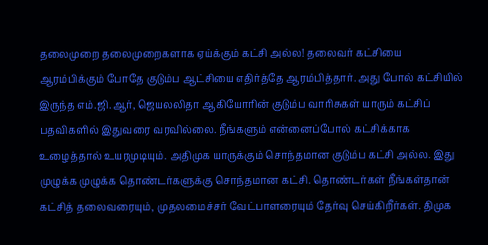தலைமுறை தலைமுறைகளாக ஏய்க்கும் கட்சி அல்ல! தலைவர் கட்சியை ஆரம்பிக்கும் போதே குடும்ப ஆட்சியை எதிர்த்தே ஆரம்பித்தார். அது போல் கட்சியில் இருந்த எம்.ஜி.ஆர், ஜெயலலிதா ஆகியோரின் குடும்ப வாரிசுகள் யாரும் கட்சிப் பதவிகளில் இதுவரை வரவில்லை. நீங்களும் என்னைப்போல் கட்சிக்காக உழைத்தால் உயரமுடியும். அதிமுக யாருக்கும் சொந்தமான குடும்ப கட்சி அல்ல. இது முழுக்க முழுக்க தொண்டர்களுக்கு சொந்தமான கட்சி. தொண்டர்கள் நீங்கள்தான் கட்சித் தலைவரையும், முதலமைச்சர் வேட்பாளரையும் தேர்வு செய்கிறீர்கள். திமுக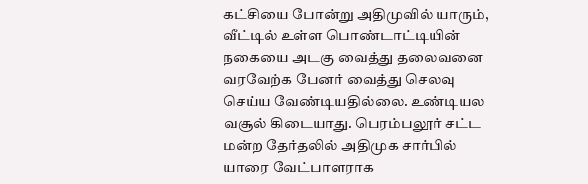கட்சியை போன்று அதிமுவில் யாரும், வீட்டில் உள்ள பொண்டாட்டியின் நகையை அடகு வைத்து தலைவனை வரவேற்க பேனர் வைத்து செலவு செய்ய வேண்டியதில்லை. உண்டியல வசூல் கிடையாது. பெரம்பலூர் சட்ட மன்ற தேர்தலில் அதிமுக சார்பில் யாரை வேட்பாளராக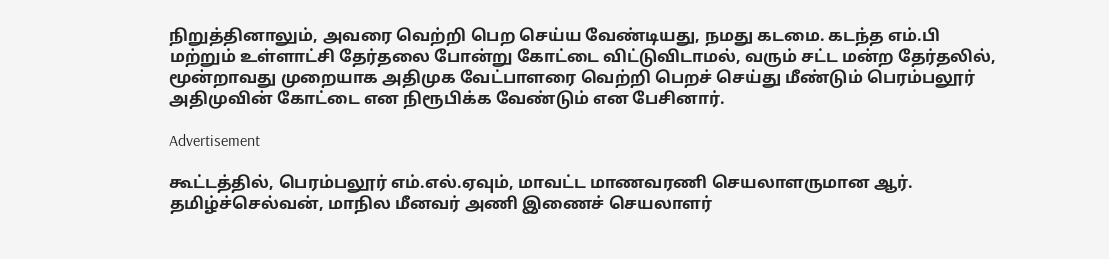நிறுத்தினாலும், அவரை வெற்றி பெற செய்ய வேண்டியது, நமது கடமை. கடந்த எம்.பி மற்றும் உள்ளாட்சி தேர்தலை போன்று கோட்டை விட்டுவிடாமல், வரும் சட்ட மன்ற தேர்தலில், மூன்றாவது முறையாக அதிமுக வேட்பாளரை வெற்றி பெறச் செய்து மீண்டும் பெரம்பலூர் அதிமுவின் கோட்டை என நிரூபிக்க வேண்டும் என பேசினார்.

Advertisement

கூட்டத்தில், பெரம்பலூர் எம்.எல்.ஏவும், மாவட்ட மாணவரணி செயலாளருமான ஆர். தமிழ்ச்செல்வன், மாநில மீனவர் அணி இணைச் செயலாளர்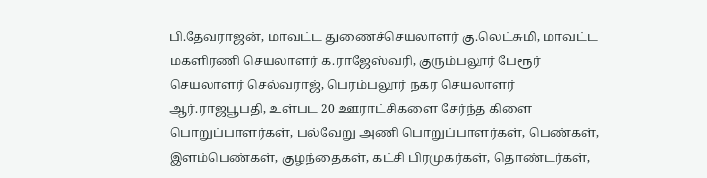பி.தேவராஜன், மாவட்ட துணைச்செயலாளர் கு.லெட்சுமி, மாவட்ட மகளிரணி செயலாளர் க.ராஜேஸ்வரி, குரும்பலூர் பேரூர் செயலாளர் செல்வராஜ், பெரம்பலூர் நகர செயலாளர் ஆர்.ராஜபூபதி, உள்பட 20 ஊராட்சிகளை சேர்ந்த கிளை பொறுப்பாளர்கள், பல்வேறு அணி பொறுப்பாளர்கள், பெண்கள், இளம்பெண்கள், குழந்தைகள், கட்சி பிரமுகர்கள், தொண்டர்கள்,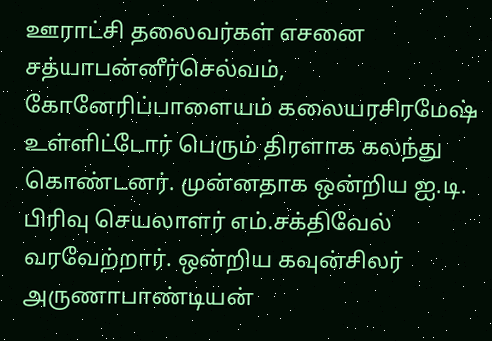ஊராட்சி தலைவர்கள் எசனை சத்யாபன்னீர்செல்வம், கோனேரிப்பாளையம் கலையரசிரமேஷ் உள்ளிட்டோர் பெரும் திரளாக கலந்து கொண்டனர். முன்னதாக ஒன்றிய ஐ.டி. பிரிவு செயலாளர் எம்.சக்திவேல் வரவேற்றார். ஒன்றிய கவுன்சிலர் அருணாபாண்டியன்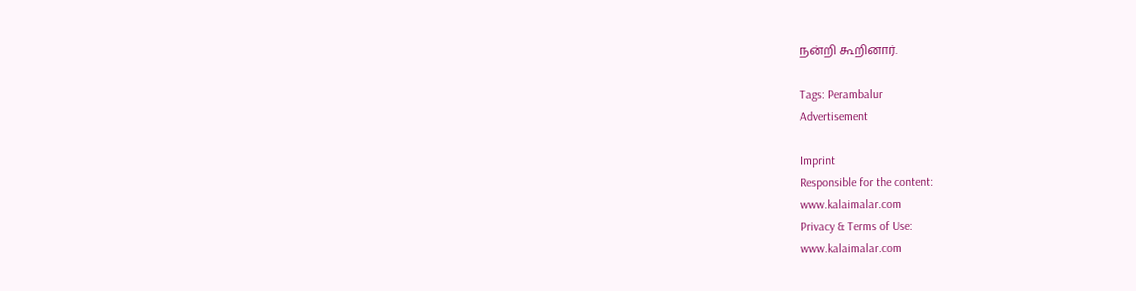நன்றி கூறினார்.

Tags: Perambalur
Advertisement

Imprint
Responsible for the content:
www.kalaimalar.com
Privacy & Terms of Use:
www.kalaimalar.com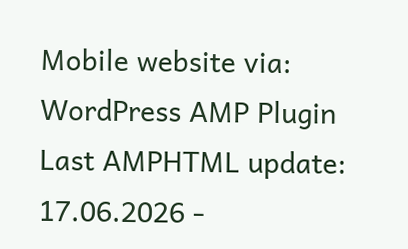Mobile website via:
WordPress AMP Plugin
Last AMPHTML update:
17.06.2026 -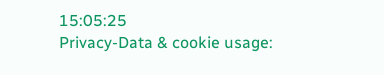15:05:25
Privacy-Data & cookie usage: